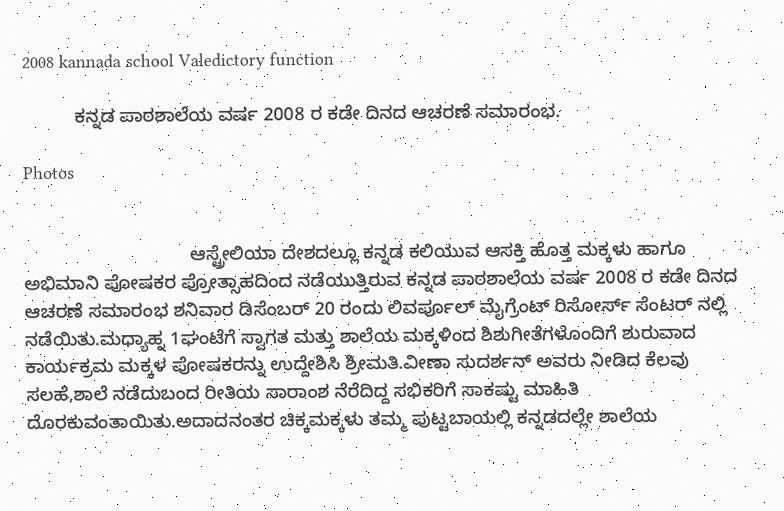2008 kannada school Valedictory function

          ಕನ್ನಡ ಪಾಠಶಾಲೆಯ ವರ್ಷ 2008 ರ ಕಡೇ ದಿನದ ಆಚರಣೆ ಸಮಾರಂಭ.

Photos


                                ಆಸ್ಟ್ರೇಲಿಯಾ ದೇಶದಲ್ಲೂ ಕನ್ನಡ ಕಲಿಯುವ ಆಸಕ್ತಿ ಹೊತ್ತ ಮಕ್ಕಳು ಹಾಗೂ ಅಭಿಮಾನಿ ಪೋಷಕರ ಪ್ರೋತ್ಸಾಹದಿಂದ ನಡೆಯುತ್ತಿರುವ ಕನ್ನಡ ಪಾಠಶಾಲೆಯ ವರ್ಷ 2008 ರ ಕಡೇ ದಿನದ ಆಚರಣೆ ಸಮಾರಂಭ ಶನಿವಾರ ಡಿಸೆಂಬರ್ 20 ರಂದು ಲಿವರ್ಪೂಲ್ ಮೈಗ್ರೆಂಟ್ ರಿಸೋರ್ಸ್ ಸೆಂಟರ್ ನಲ್ಲಿ ನಡೆಯಿತು.ಮಧ್ಯಾಹ್ನ 1ಘಂಟೆಗೆ ಸ್ವಾಗತ ಮತ್ತು ಶಾಲೆಯ ಮಕ್ಕಳಿಂದ ಶಿಶುಗೀತೆಗಳೊಂದಿಗೆ ಶುರುವಾದ ಕಾರ್ಯಕ್ರಮ ಮಕ್ಕಳ ಪೋಷಕರನ್ನು ಉದ್ದೇಶಿಸಿ ಶ್ರೀಮತಿ.ವೀಣಾ ಸುದರ್ಶನ್ ಅವರು ನೀಡಿದ ಕೆಲವು ಸಲಹೆ,ಶಾಲೆ ನಡೆದುಬಂದ ರೀತಿಯ ಸಾರಾಂಶ ನೆರೆದಿದ್ದ ಸಭಿಕರಿಗೆ ಸಾಕಷ್ಟು ಮಾಹಿತಿ ದೊರಕುವಂತಾಯಿತು.ಅದಾದನಂತರ ಚಿಕ್ಕಮಕ್ಕಳು ತಮ್ಮ ಪುಟ್ಟಬಾಯಲ್ಲಿ ಕನ್ನಡದಲ್ಲೇ ಶಾಲೆಯ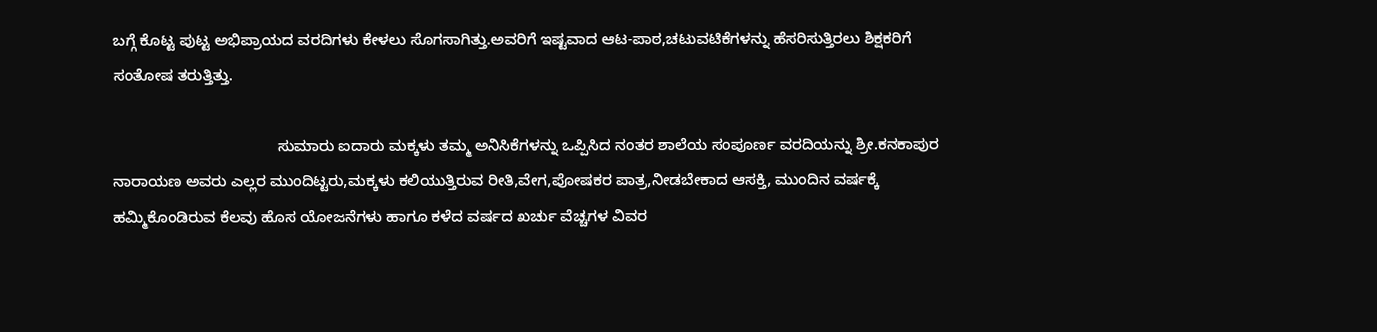ಬಗ್ಗೆ ಕೊಟ್ಟ ಪುಟ್ಟ ಅಭಿಪ್ರಾಯದ ವರದಿಗಳು ಕೇಳಲು ಸೊಗಸಾಗಿತ್ತು.ಅವರಿಗೆ ಇಷ್ಟವಾದ ಆಟ-ಪಾಠ,ಚಟುವಟಿಕೆಗಳನ್ನು ಹೆಸರಿಸುತ್ತಿರಲು ಶಿಕ್ಷಕರಿಗೆ ಸಂತೋಷ ತರುತ್ತಿತ್ತು.

                                      ಸುಮಾರು ಐದಾರು ಮಕ್ಕಳು ತಮ್ಮ ಅನಿಸಿಕೆಗಳನ್ನು ಒಪ್ಪಿಸಿದ ನಂತರ ಶಾಲೆಯ ಸಂಪೂರ್ಣ ವರದಿಯನ್ನು ಶ್ರೀ.ಕನಕಾಪುರ ನಾರಾಯಣ ಅವರು ಎಲ್ಲರ ಮುಂದಿಟ್ಟರು,ಮಕ್ಕಳು ಕಲಿಯುತ್ತಿರುವ ರೀತಿ,ವೇಗ,ಪೋಷಕರ ಪಾತ್ರ,ನೀಡಬೇಕಾದ ಆಸಕ್ತಿ, ಮುಂದಿನ ವರ್ಷಕ್ಕೆ ಹಮ್ಮಿಕೊಂಡಿರುವ ಕೆಲವು ಹೊಸ ಯೋಜನೆಗಳು ಹಾಗೂ ಕಳೆದ ವರ್ಷದ ಖರ್ಚು ವೆಚ್ಚಗಳ ವಿವರ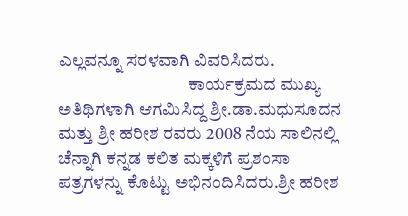ಎಲ್ಲವನ್ನೂ ಸರಳವಾಗಿ ವಿವರಿಸಿದರು.
                                     ಕಾರ್ಯಕ್ರಮದ ಮುಖ್ಯ ಅತಿಥಿಗಳಾಗಿ ಆಗಮಿಸಿದ್ದ ಶ್ರೀ.ಡಾ.ಮಧುಸೂದನ ಮತ್ತು ಶ್ರೀ ಹರೀಶ ರವರು 2008 ನೆಯ ಸಾಲಿನಲ್ಲಿ ಚೆನ್ನಾಗಿ ಕನ್ನಡ ಕಲಿತ ಮಕ್ಕಳಿಗೆ ಪ್ರಶಂಸಾ ಪತ್ರಗಳನ್ನು ಕೊಟ್ಟು ಅಭಿನಂದಿಸಿದರು.ಶ್ರೀ ಹರೀಶ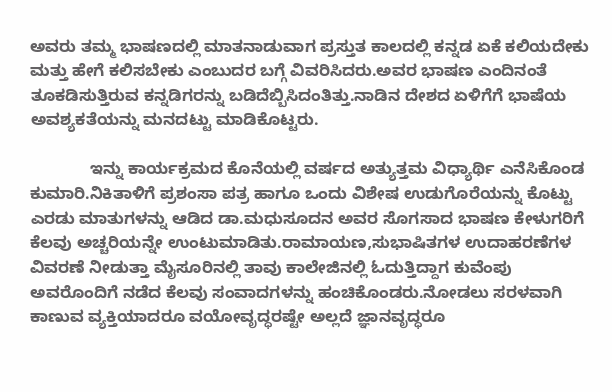ಅವರು ತಮ್ಮ ಭಾಷಣದಲ್ಲಿ ಮಾತನಾಡುವಾಗ ಪ್ರಸ್ತುತ ಕಾಲದಲ್ಲಿ ಕನ್ನಡ ಏಕೆ ಕಲಿಯದೇಕು ಮತ್ತು ಹೇಗೆ ಕಲಿಸಬೇಕು ಎಂಬುದರ ಬಗ್ಗೆ ವಿವರಿಸಿದರು.ಅವರ ಭಾಷಣ ಎಂದಿನಂತೆ ತೂಕಡಿಸುತ್ತಿರುವ ಕನ್ನಡಿಗರನ್ನು ಬಡಿದೆಬ್ಬಿಸಿದಂತಿತ್ತು.ನಾಡಿನ ದೇಶದ ಏಳಿಗೆಗೆ ಭಾಷೆಯ ಅವಶ್ಯಕತೆಯನ್ನು ಮನದಟ್ಟು ಮಾಡಿಕೊಟ್ಟರು.

             ಇನ್ನು ಕಾರ್ಯಕ್ರಮದ ಕೊನೆಯಲ್ಲಿ ವರ್ಷದ ಅತ್ಯುತ್ತಮ ವಿಧ್ಯಾರ್ಥಿ ಎನೆಸಿಕೊಂಡ ಕುಮಾರಿ.ನಿಕಿತಾಳಿಗೆ ಪ್ರಶಂಸಾ ಪತ್ರ ಹಾಗೂ ಒಂದು ವಿಶೇಷ ಉಡುಗೊರೆಯನ್ನು ಕೊಟ್ಟು ಎರಡು ಮಾತುಗಳನ್ನು ಆಡಿದ ಡಾ.ಮಧುಸೂದನ ಅವರ ಸೊಗಸಾದ ಭಾಷಣ ಕೇಳುಗರಿಗೆ ಕೆಲವು ಅಚ್ಚರಿಯನ್ನೇ ಉಂಟುಮಾಡಿತು.ರಾಮಾಯಣ,ಸುಭಾಷಿತಗಳ ಉದಾಹರಣೆಗಳ ವಿವರಣೆ ನೀಡುತ್ತಾ ಮೈಸೂರಿನಲ್ಲಿ ತಾವು ಕಾಲೇಜಿನಲ್ಲಿ ಓದುತ್ತಿದ್ದಾಗ ಕುವೆಂಪು ಅವರೊಂದಿಗೆ ನಡೆದ ಕೆಲವು ಸಂವಾದಗಳನ್ನು ಹಂಚಿಕೊಂಡರು.ನೋಡಲು ಸರಳವಾಗಿ ಕಾಣುವ ವ್ಯಕ್ತಿಯಾದರೂ ವಯೋವೃದ್ಧರಷ್ಟೇ ಅಲ್ಲದೆ ಜ್ಞಾನವೃದ್ಧರೂ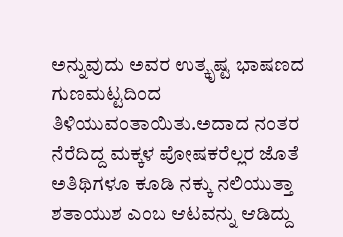ಅನ್ನುವುದು ಅವರ ಉತ್ಕೃಷ್ಟ ಭಾಷಣದ ಗುಣಮಟ್ಟದಿಂದ ತಿಳಿಯುವಂತಾಯಿತು.ಅದಾದ ನಂತರ ನೆರೆದಿದ್ದ ಮಕ್ಕಳ ಪೋಷಕರೆಲ್ಲರ ಜೊತೆ ಅತಿಥಿಗಳೂ ಕೂಡಿ ನಕ್ಕು ನಲಿಯುತ್ತಾ ಶತಾಯುಶ ಎಂಬ ಆಟವನ್ನು ಆಡಿದ್ದು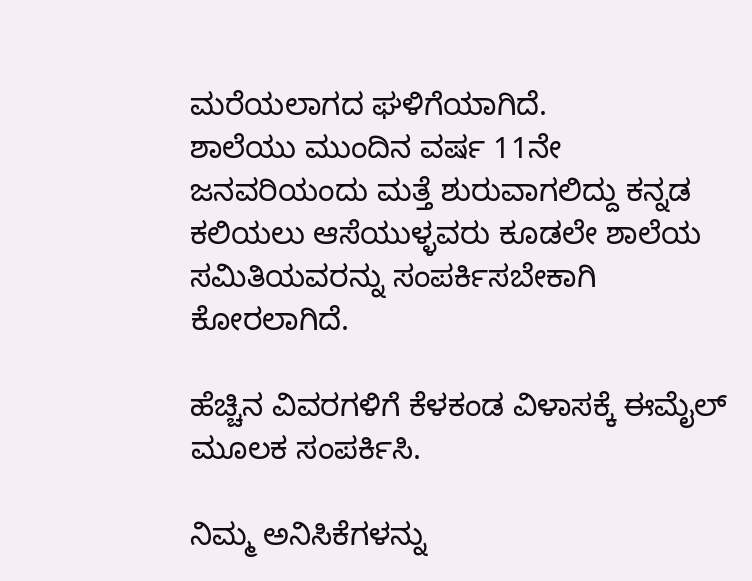ಮರೆಯಲಾಗದ ಘಳಿಗೆಯಾಗಿದೆ.
ಶಾಲೆಯು ಮುಂದಿನ ವರ್ಷ 11ನೇ ಜನವರಿಯಂದು ಮತ್ತೆ ಶುರುವಾಗಲಿದ್ದು ಕನ್ನಡ ಕಲಿಯಲು ಆಸೆಯುಳ್ಳವರು ಕೂಡಲೇ ಶಾಲೆಯ ಸಮಿತಿಯವರನ್ನು ಸಂಪರ್ಕಿಸಬೇಕಾಗಿ ಕೋರಲಾಗಿದೆ.

ಹೆಚ್ಚಿನ ವಿವರಗಳಿಗೆ ಕೆಳಕಂಡ ವಿಳಾಸಕ್ಕೆ ಈಮೈಲ್ ಮೂಲಕ ಸಂಪರ್ಕಿಸಿ.

ನಿಮ್ಮ ಅನಿಸಿಕೆಗಳನ್ನು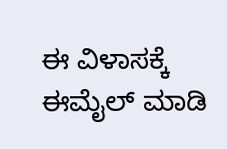ಈ ವಿಳಾಸಕ್ಕೆ ಈಮೈಲ್ ಮಾಡಿ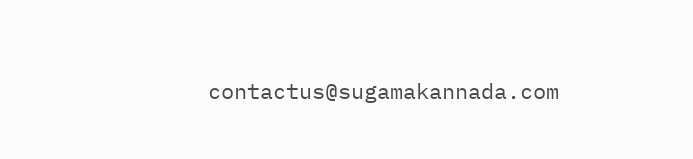contactus@sugamakannada.com